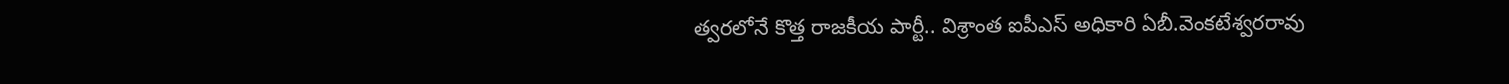త్వరలోనే కొత్త రాజకీయ పార్టీ.. విశ్రాంత ఐపీఎస్ అధికారి ఏబీ.వెంకటేశ్వరరావు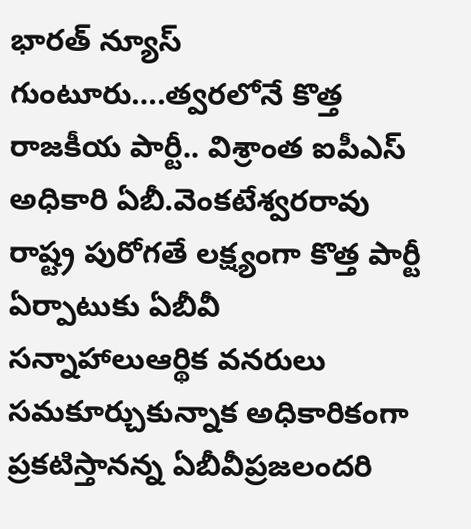భారత్ న్యూస్ గుంటూరు….త్వరలోనే కొత్త రాజకీయ పార్టీ.. విశ్రాంత ఐపీఎస్ అధికారి ఏబీ.వెంకటేశ్వరరావు రాష్ట్ర పురోగతే లక్ష్యంగా కొత్త పార్టీ ఏర్పాటుకు ఏబీవీ సన్నాహాలుఆర్థిక వనరులు సమకూర్చుకున్నాక అధికారికంగా ప్రకటిస్తానన్న ఏబీవీప్రజలందరి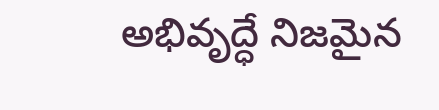అభివృద్ధే నిజమైన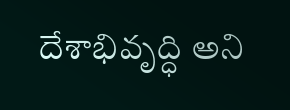దేశాభివృద్ధి అని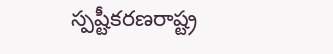స్పష్టీకరణరాష్ట్ర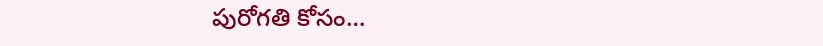పురోగతి కోసం…